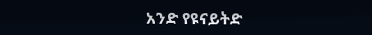አንድ የዩናይትድ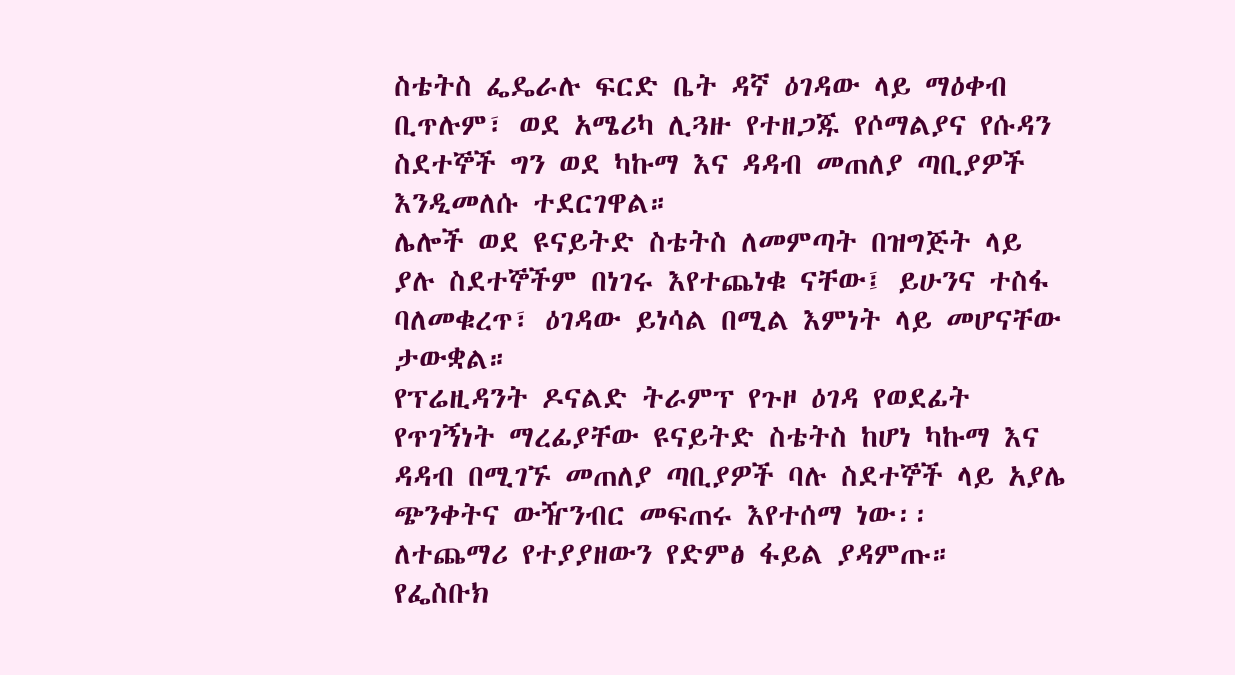ስቴትስ ፌዴራሉ ፍርድ ቤት ዳኛ ዕገዳው ላይ ማዕቀብ ቢጥሉም፣ ወደ አሜሪካ ሊጓዙ የተዘጋጁ የሶማልያና የሱዳን ስደተኞች ግን ወደ ካኩማ እና ዳዳብ መጠለያ ጣቢያዎች እንዲመለሱ ተደርገዋል።
ሌሎች ወደ ዩናይትድ ስቴትስ ለመምጣት በዝግጅት ላይ ያሉ ስደተኞችም በነገሩ እየተጨነቁ ናቸው፤ ይሁንና ተስፋ ባለመቁረጥ፣ ዕገዳው ይነሳል በሚል እምነት ላይ መሆናቸው ታውቋል።
የፕሬዚዳንት ዶናልድ ትራምፕ የጉዞ ዕገዳ የወደፊት የጥገኝነት ማረፊያቸው ዩናይትድ ስቴትስ ከሆነ ካኩማ እና ዳዳብ በሚገኙ መጠለያ ጣቢያዎች ባሉ ስደተኞች ላይ አያሌ ጭንቀትና ውዥንብር መፍጠሩ እየተሰማ ነው፡፡
ለተጨማሪ የተያያዘውን የድምፅ ፋይል ያዳምጡ።
የፌስቡክ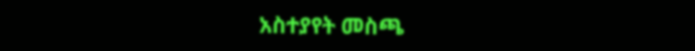አስተያየት መስጫ